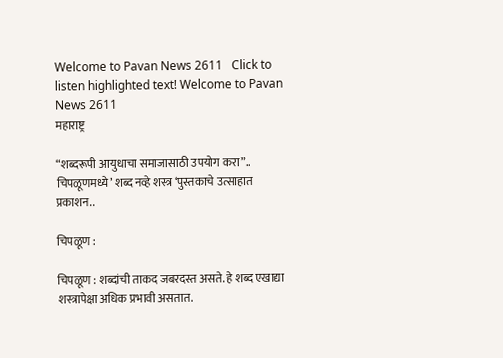Welcome to Pavan News 2611   Click to listen highlighted text! Welcome to Pavan News 2611
महाराष्ट्र

“शब्दरूपी आयुधाचा समाजासाठी उपयोग करा”.. चिपळूणमध्ये’ शब्द नव्हे शस्त्र ‘पुस्तकाचे उत्साहात प्रकाशन..

चिपळूण :

चिपळूण : शब्दांची ताकद जबरदस्त असते. हे शब्द एखाद्या शस्त्रापेक्षा अधिक प्रभावी असतात.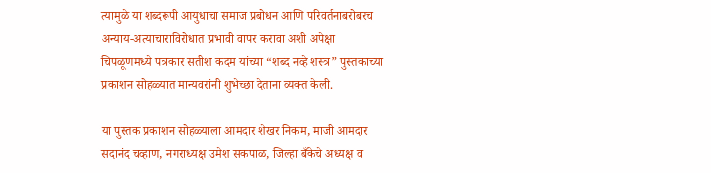त्यामुळे या शब्दरूपी आयुधाचा समाज प्रबोधन आणि परिवर्तनाबरोबरच अन्याय-अत्याचाराविरोधात प्रभावी वापर करावा अशी अपेक्षा चिपळूणमध्ये पत्रकार सतीश कदम यांच्या “शब्द नव्हे शस्त्र” पुस्तकाच्या प्रकाशन सोहळ्यात मान्यवरांनी शुभेच्छा देताना व्यक्त केली.

या पुस्तक प्रकाशन सोहळ्याला आमदार शेखर निकम, माजी आमदार सदानंद चव्हाण, नगराध्यक्ष उमेश सकपाळ, जिल्हा बँकेचे अध्यक्ष व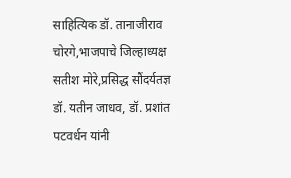साहित्यिक डॉ. तानाजीराव चोरगे,भाजपाचे जिल्हाध्यक्ष सतीश मोरे,प्रसिद्ध सौंदर्यतज्ञ डॉ. यतीन जाधव, डॉ. प्रशांत पटवर्धन यांनी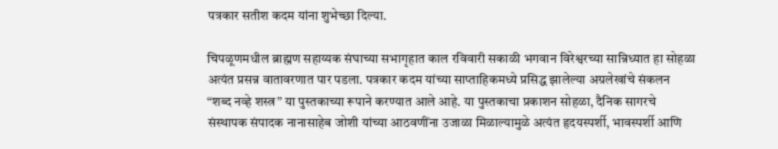पत्रकार सतीश कदम यांना शुभेच्छा दिल्या.

चिपळूणमधील ब्राह्मण सहाय्यक संघाच्या सभागृहात काल रविवारी सकाळी भगवान विरेश्वरच्या सान्निध्यात हा सोहळा अत्यंत प्रसन्न वातावरणात पार पडला. पत्रकार कदम यांच्या साप्ताहिकमध्ये प्रसिद्ध झालेल्या अग्रलेखांचे संकलन “शब्द नव्हे शस्त्र” या पुस्तकाच्या रूपाने करण्यात आले आहे. या पुस्तकाचा प्रकाशन सोहळा, दैनिक सागरचे संस्थापक संपादक नानासाहेब जोशी यांच्या आठवणींना उजाळा मिळाल्यामुळे अत्यंत हृदयस्पर्शी, भावस्पर्शी आणि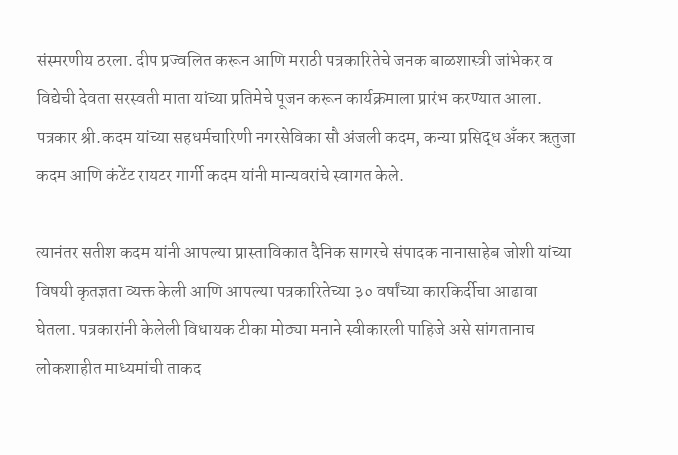संस्मरणीय ठरला. दीप प्रज्वलित करून आणि मराठी पत्रकारितेचे जनक बाळशास्त्री जांभेकर व विद्येची देवता सरस्वती माता यांच्या प्रतिमेचे पूजन करून कार्यक्रमाला प्रारंभ करण्यात आला. पत्रकार श्री.कदम यांच्या सहधर्मचारिणी नगरसेविका सौ अंजली कदम, कन्या प्रसिद्ध अँकर ऋतुजा कदम आणि कंटेंट रायटर गार्गी कदम यांनी मान्यवरांचे स्वागत केले.

त्यानंतर सतीश कदम यांनी आपल्या प्रास्ताविकात दैनिक सागरचे संपादक नानासाहेब जोशी यांच्या विषयी कृतज्ञता व्यक्त केली आणि आपल्या पत्रकारितेच्या ३० वर्षांच्या कारकिर्दीचा आढावा घेतला. पत्रकारांनी केलेली विधायक टीका मोठ्या मनाने स्वीकारली पाहिजे असे सांगतानाच लोकशाहीत माध्यमांची ताकद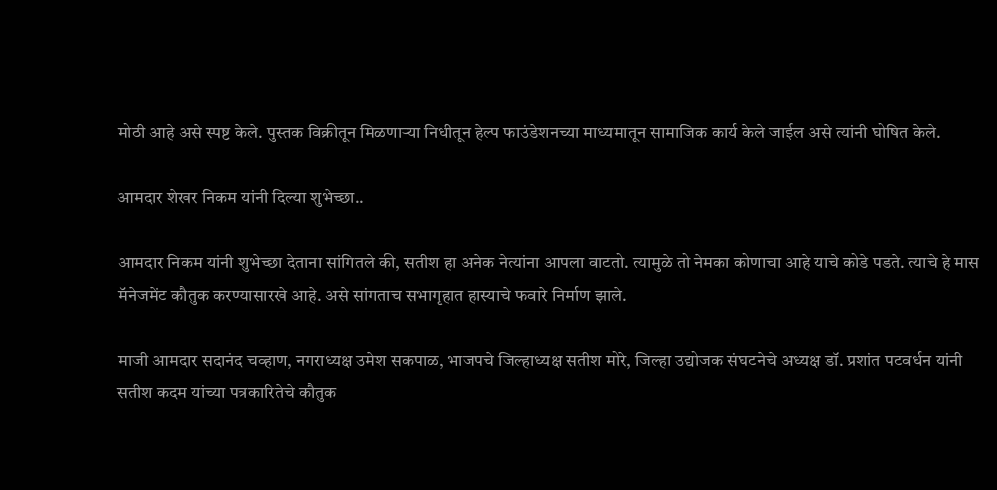मोठी आहे असे स्पष्ट केले. पुस्तक विक्रीतून मिळणाऱ्या निधीतून हेल्प फाउंडेशनच्या माध्यमातून सामाजिक कार्य केले जाईल असे त्यांनी घोषित केले.

आमदार शेखर निकम यांनी दिल्या शुभेच्छा..

आमदार निकम यांनी शुभेच्छा देताना सांगितले की, सतीश हा अनेक नेत्यांना आपला वाटतो. त्यामुळे तो नेमका कोणाचा आहे याचे कोडे पडते. त्याचे हे मास मॅनेजमेंट कौतुक करण्यासारखे आहे. असे सांगताच सभागृहात हास्याचे फवारे निर्माण झाले.

माजी आमदार सदानंद चव्हाण, नगराध्यक्ष उमेश सकपाळ, भाजपचे जिल्हाध्यक्ष सतीश मोरे, जिल्हा उद्योजक संघटनेचे अध्यक्ष डॉ. प्रशांत पटवर्धन यांनी सतीश कदम यांच्या पत्रकारितेचे कौतुक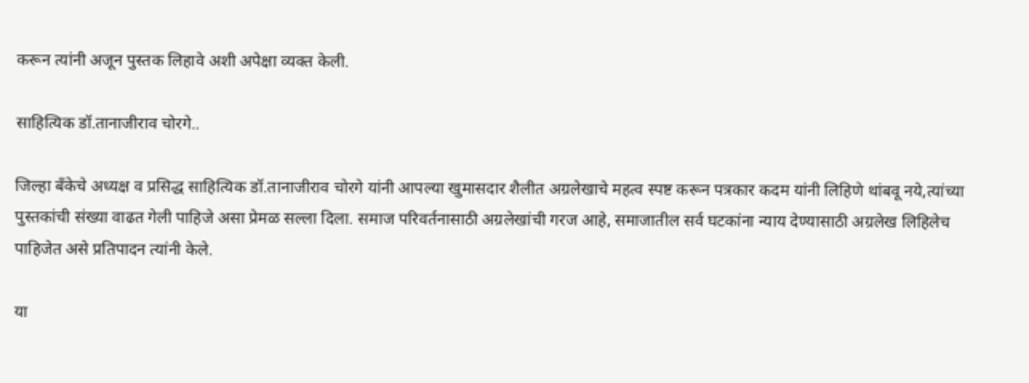करून त्यांनी अजून पुस्तक लिहावे अशी अपेक्षा व्यक्त केली.

साहित्यिक डॉ.तानाजीराव चोरगे..

जिल्हा बँकेचे अध्यक्ष व प्रसिद्ध साहित्यिक डॉ.तानाजीराव चोरगे यांनी आपल्या खुमासदार शैलीत अग्रलेखाचे महत्व स्पष्ट करून पत्रकार कदम यांनी लिहिणे थांबवू नये,त्यांच्या पुस्तकांची संख्या वाढत गेली पाहिजे असा प्रेमळ सल्ला दिला. समाज परिवर्तनासाठी अग्रलेखांची गरज आहे, समाजातील सर्व घटकांना न्याय देण्यासाठी अग्रलेख लिहिलेच पाहिजेत असे प्रतिपादन त्यांनी केले.

या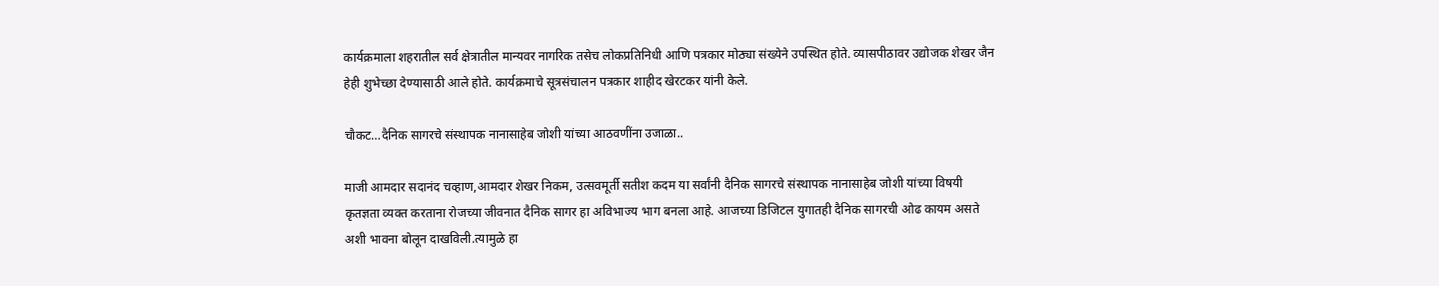कार्यक्रमाला शहरातील सर्व क्षेत्रातील मान्यवर नागरिक तसेच लोकप्रतिनिधी आणि पत्रकार मोठ्या संख्येने उपस्थित होते. व्यासपीठावर उद्योजक शेखर जैन हेही शुभेच्छा देण्यासाठी आले होते. कार्यक्रमाचे सूत्रसंचालन पत्रकार शाहीद खेरटकर यांनी केले.

चौकट…दैनिक सागरचे संस्थापक नानासाहेब जोशी यांच्या आठवणींना उजाळा..

माजी आमदार सदानंद चव्हाण,आमदार शेखर निकम, उत्सवमूर्ती सतीश कदम या सर्वांनी दैनिक सागरचे संस्थापक नानासाहेब जोशी यांच्या विषयी कृतज्ञता व्यक्त करताना रोजच्या जीवनात दैनिक सागर हा अविभाज्य भाग बनला आहे. आजच्या डिजिटल युगातही दैनिक सागरची ओढ कायम असते अशी भावना बोलून दाखविली.त्यामुळे हा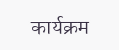कार्यक्रम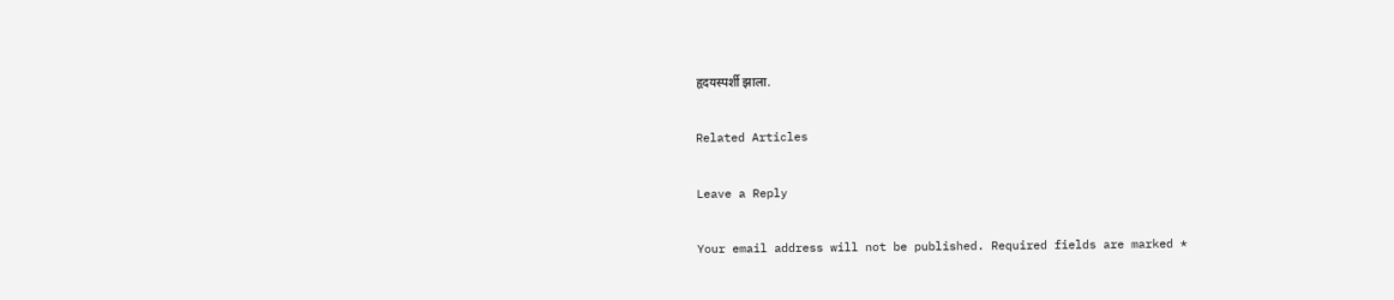हृदयस्पर्शी झाला.

Related Articles

Leave a Reply

Your email address will not be published. Required fields are marked *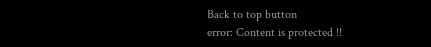Back to top button
error: Content is protected !!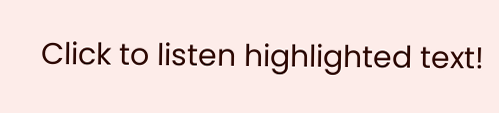Click to listen highlighted text!